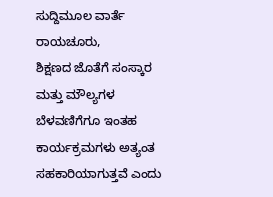ಸುದ್ದಿಮೂಲ ವಾರ್ತೆ ರಾಯಚೂರು,
ಶಿಕ್ಷಣದ ಜೊತೆಗೆ ಸಂಸ್ಕಾರ ಮತ್ತು ಮೌಲ್ಯಗಳ ಬೆಳವಣಿಗೆಗೂ ಇಂತಹ ಕಾರ್ಯಕ್ರಮಗಳು ಅತ್ಯಂತ ಸಹಕಾರಿಯಾಗುತ್ತವೆ ಎಂದು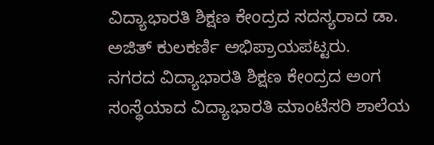ವಿದ್ಯಾಭಾರತಿ ಶಿಕ್ಷಣ ಕೇಂದ್ರದ ಸದಸ್ಯರಾದ ಡಾ. ಅಜಿತ್ ಕುಲಕರ್ಣಿ ಅಭಿಪ್ರಾಯಪಟ್ಟರು.
ನಗರದ ವಿದ್ಯಾಭಾರತಿ ಶಿಕ್ಷಣ ಕೇಂದ್ರದ ಅಂಗ ಸಂಸ್ಥೆಯಾದ ವಿದ್ಯಾಭಾರತಿ ಮಾಂಟೆಸರಿ ಶಾಲೆಯ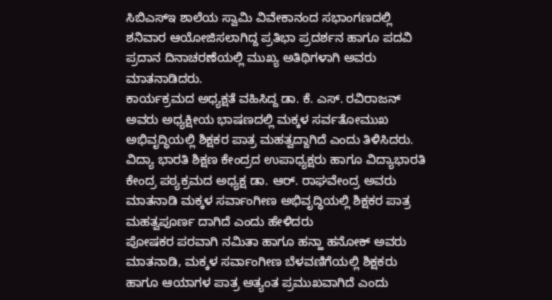ಸಿಬಿಎಸ್ಇ ಶಾಲೆಯ ಸ್ವಾಮಿ ವಿವೇಕಾನಂದ ಸಭಾಂಗಣದಲ್ಲಿ ಶನಿವಾರ ಆಯೋಜಿಸಲಾಗಿದ್ದ ಪ್ರತಿಭಾ ಪ್ರದರ್ಶನ ಹಾಗೂ ಪದವಿ ಪ್ರದಾನ ದಿನಾಚರಣೆಯಲ್ಲಿ ಮುಖ್ಯ ಅತಿಥಿಗಳಾಗಿ ಅವರು ಮಾತನಾಡಿದರು.
ಕಾರ್ಯಕ್ರಮದ ಅಧ್ಯಕ್ಷತೆ ವಹಿಸಿದ್ದ ಡಾ. ಕೆ. ಎಸ್. ರವಿರಾಜನ್ ಅವರು ಅಧ್ಯಕ್ಷೀಯ ಭಾಷಣದಲ್ಲಿ ಮಕ್ಕಳ ಸರ್ವತೋಮುಖ ಅಭಿವೃದ್ಧಿಯಲ್ಲಿ ಶಿಕ್ಷಕರ ಪಾತ್ರ ಮಹತ್ವದ್ದಾಗಿದೆ ಎಂದು ತಿಳಿಸಿದರು.
ವಿದ್ಯಾ ಭಾರತಿ ಶಿಕ್ಷಣ ಕೇಂದ್ರದ ಉಪಾಧ್ಯಕ್ಷರು ಹಾಗೂ ವಿದ್ಯಾಭಾರತಿ ಕೇಂದ್ರ ಪಠ್ಯಕ್ರಮದ ಅಧ್ಯಕ್ಷ ಡಾ. ಆರ್. ರಾಘವೇಂದ್ರ ಅವರು ಮಾತನಾಡಿ ಮಕ್ಕಳ ಸರ್ವಾಂಗೀಣ ಅಭಿವೃದ್ಧಿಯಲ್ಲಿ ಶಿಕ್ಷಕರ ಪಾತ್ರ ಮಹತ್ವಪೂರ್ಣ ದಾಗಿದೆ ಎಂದು ಹೇಳಿದರು
ಪೋಷಕರ ಪರವಾಗಿ ನಮಿತಾ ಹಾಗೂ ಹನ್ಹಾ ಹನೋಕ್ ಅವರು ಮಾತನಾಡಿ, ಮಕ್ಕಳ ಸರ್ವಾಂಗೀಣ ಬೆಳವಣಿಗೆಯಲ್ಲಿ ಶಿಕ್ಷಕರು ಹಾಗೂ ಆಯಾಗಳ ಪಾತ್ರ ಅತ್ಯಂತ ಪ್ರಮುಖವಾಗಿದೆ ಎಂದು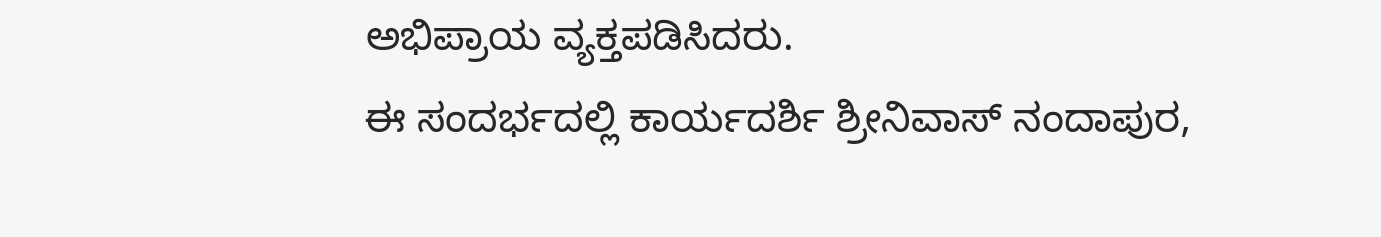ಅಭಿಪ್ರಾಯ ವ್ಯಕ್ತಪಡಿಸಿದರು.
ಈ ಸಂದರ್ಭದಲ್ಲಿ ಕಾರ್ಯದರ್ಶಿ ಶ್ರೀನಿವಾಸ್ ನಂದಾಪುರ,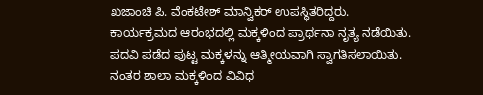ಖಜಾಂಚಿ ಪಿ. ವೆಂಕಟೇಶ್ ಮಾನ್ವಿಕರ್ ಉಪಸ್ಥಿತರಿದ್ದರು.
ಕಾರ್ಯಕ್ರಮದ ಆರಂಭದಲ್ಲಿ ಮಕ್ಕಳಿಂದ ಪ್ರಾರ್ಥನಾ ನೃತ್ಯ ನಡೆಯಿತು. ಪದವಿ ಪಡೆದ ಪುಟ್ಟ ಮಕ್ಕಳನ್ನು ಆತ್ಮೀಯವಾಗಿ ಸ್ವಾಗತಿಸಲಾಯಿತು. ನಂತರ ಶಾಲಾ ಮಕ್ಕಳಿಂದ ವಿವಿಧ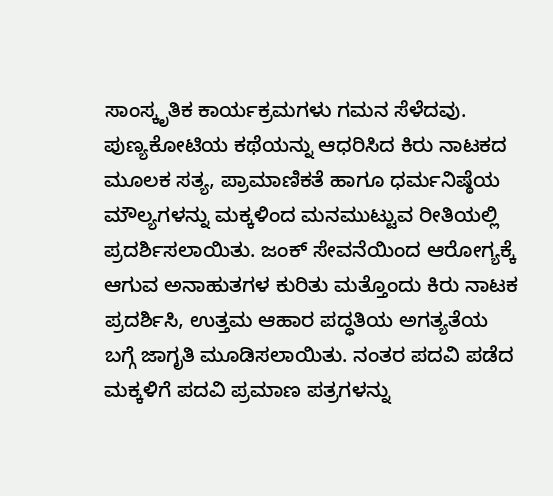ಸಾಂಸ್ಕೃತಿಕ ಕಾರ್ಯಕ್ರಮಗಳು ಗಮನ ಸೆಳೆದವು. ಪುಣ್ಯಕೋಟಿಯ ಕಥೆಯನ್ನು ಆಧರಿಸಿದ ಕಿರು ನಾಟಕದ ಮೂಲಕ ಸತ್ಯ, ಪ್ರಾಮಾಣಿಕತೆ ಹಾಗೂ ಧರ್ಮನಿಷ್ಠೆಯ ಮೌಲ್ಯಗಳನ್ನು ಮಕ್ಕಳಿಂದ ಮನಮುಟ್ಟುವ ರೀತಿಯಲ್ಲಿ ಪ್ರದರ್ಶಿಸಲಾಯಿತು. ಜಂಕ್ ಸೇವನೆಯಿಂದ ಆರೋಗ್ಯಕ್ಕೆ ಆಗುವ ಅನಾಹುತಗಳ ಕುರಿತು ಮತ್ತೊಂದು ಕಿರು ನಾಟಕ ಪ್ರದರ್ಶಿಸಿ, ಉತ್ತಮ ಆಹಾರ ಪದ್ಧತಿಯ ಅಗತ್ಯತೆಯ ಬಗ್ಗೆ ಜಾಗೃತಿ ಮೂಡಿಸಲಾಯಿತು. ನಂತರ ಪದವಿ ಪಡೆದ ಮಕ್ಕಳಿಗೆ ಪದವಿ ಪ್ರಮಾಣ ಪತ್ರಗಳನ್ನು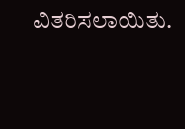ವಿತರಿಸಲಾಯಿತು.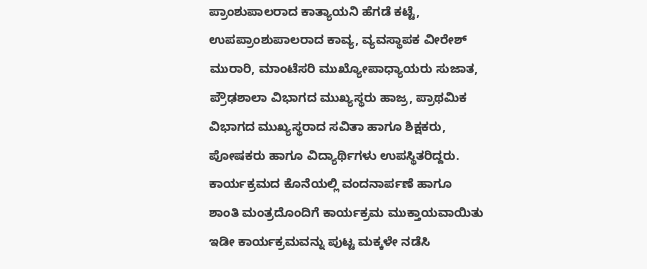ಪ್ರಾಂಶುಪಾಲರಾದ ಕಾತ್ಯಾಯನಿ ಹೆಗಡೆ ಕಟ್ಟೆ, ಉಪಪ್ರಾಂಶುಪಾಲರಾದ ಕಾವ್ಯ, ವ್ಯವಸ್ಥಾಪಕ ವೀರೇಶ್ ಮುರಾರಿ, ಮಾಂಟೆಸರಿ ಮುಖ್ಯೋಪಾಧ್ಯಾಯರು ಸುಜಾತ, ಪ್ರೌಢಶಾಲಾ ವಿಭಾಗದ ಮುಖ್ಯಸ್ಥರು ಹಾಜ್ರ, ಪ್ರಾಥಮಿಕ ವಿಭಾಗದ ಮುಖ್ಯಸ್ಥರಾದ ಸವಿತಾ ಹಾಗೂ ಶಿಕ್ಷಕರು, ಪೋಷಕರು ಹಾಗೂ ವಿದ್ಯಾರ್ಥಿಗಳು ಉಪಸ್ಥಿತರಿದ್ದರು. ಕಾರ್ಯಕ್ರಮದ ಕೊನೆಯಲ್ಲಿ ವಂದನಾರ್ಪಣೆ ಹಾಗೂ ಶಾಂತಿ ಮಂತ್ರದೊಂದಿಗೆ ಕಾರ್ಯಕ್ರಮ ಮುಕ್ತಾಯವಾಯಿತು ಇಡೀ ಕಾರ್ಯಕ್ರಮವನ್ನು ಪುಟ್ಟ ಮಕ್ಕಳೇ ನಡೆಸಿ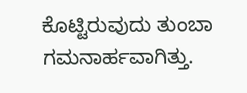ಕೊಟ್ಟಿರುವುದು ತುಂಬಾ ಗಮನಾರ್ಹವಾಗಿತ್ತು.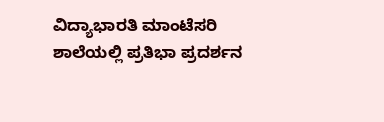ವಿದ್ಯಾಭಾರತಿ ಮಾಂಟೆಸರಿ ಶಾಲೆಯಲ್ಲಿ ಪ್ರತಿಭಾ ಪ್ರದರ್ಶನ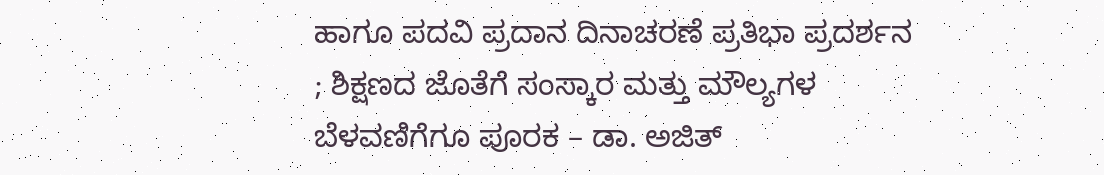ಹಾಗೂ ಪದವಿ ಪ್ರದಾನ ದಿನಾಚರಣೆ ಪ್ರತಿಭಾ ಪ್ರದರ್ಶನ ; ಶಿಕ್ಷಣದ ಜೊತೆಗೆ ಸಂಸ್ಕಾರ ಮತ್ತು ಮೌಲ್ಯಗಳ ಬೆಳವಣಿಗೆಗೂ ಪೂರಕ – ಡಾ. ಅಜಿತ್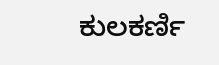ಕುಲಕರ್ಣಿ